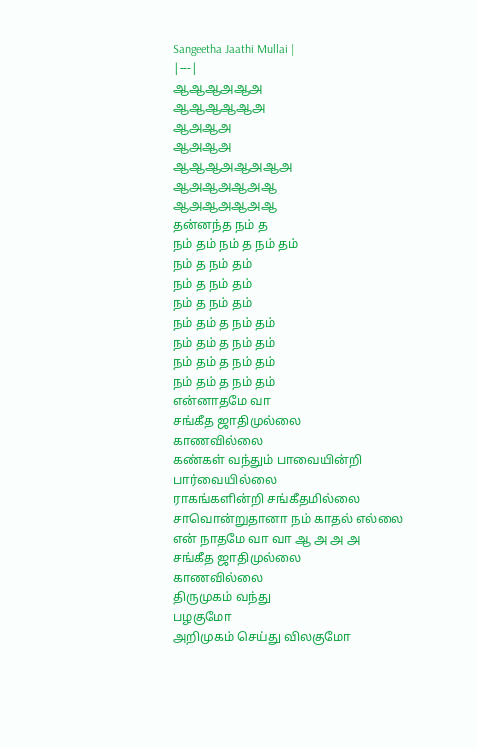Sangeetha Jaathi Mullai |
|---|
ஆஆஆஅஆஅ
ஆஆஆஆஆஅ
ஆஅஆஅ
ஆஅஆஅ
ஆஆஆஅஆஅஆஅ
ஆஅஆஅஆஅஆ
ஆஅஆஅஆஅஆ
தன்னந்த நம் த
நம் தம் நம் த நம் தம்
நம் த நம் தம்
நம் த நம் தம்
நம் த நம் தம்
நம் தம் த நம் தம்
நம் தம் த நம் தம்
நம் தம் த நம் தம்
நம் தம் த நம் தம்
என்னாதமே வா
சங்கீத ஜாதிமுல்லை
காணவில்லை
கண்கள் வந்தும் பாவையின்றி
பார்வையில்லை
ராகங்களின்றி சங்கீதமில்லை
சாவொன்றுதானா நம் காதல் எல்லை
என் நாதமே வா வா ஆ அ அ அ
சங்கீத ஜாதிமுல்லை
காணவில்லை
திருமுகம் வந்து
பழகுமோ
அறிமுகம் செய்து விலகுமோ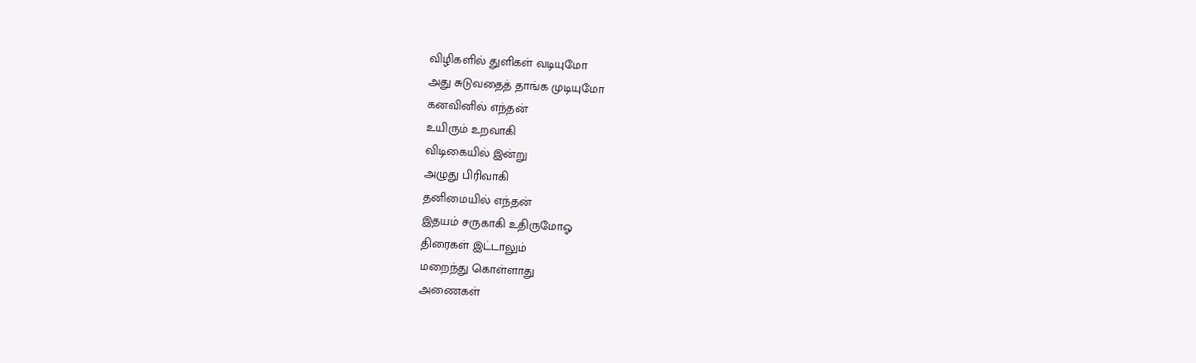விழிகளில் துளிகள் வடியுமோ
அது சுடுவதைத் தாங்க முடியுமோ
கனவினில் எந்தன்
உயிரும் உறவாகி
விடிகையில் இன்று
அழுது பிரிவாகி
தனிமையில் எந்தன்
இதயம் சருகாகி உதிருமோஓ
திரைகள் இட்டாலும்
மறைந்து கொள்ளாது
அணைகள்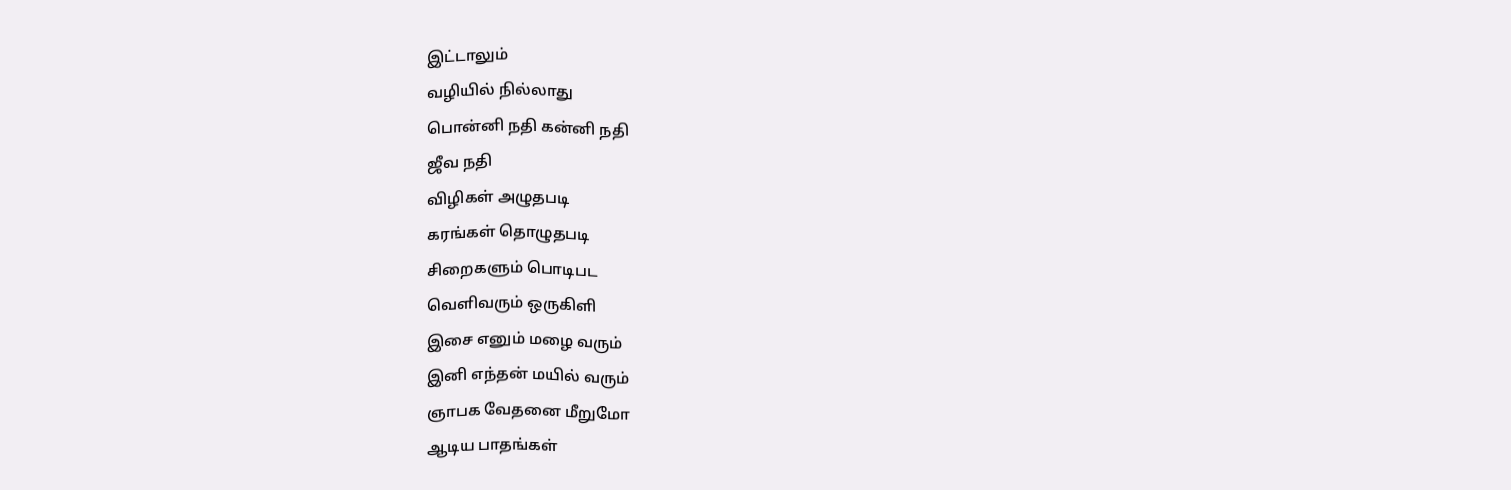இட்டாலும்
வழியில் நில்லாது
பொன்னி நதி கன்னி நதி
ஜீவ நதி
விழிகள் அழுதபடி
கரங்கள் தொழுதபடி
சிறைகளும் பொடிபட
வெளிவரும் ஒருகிளி
இசை எனும் மழை வரும்
இனி எந்தன் மயில் வரும்
ஞாபக வேதனை மீறுமோ
ஆடிய பாதங்கள்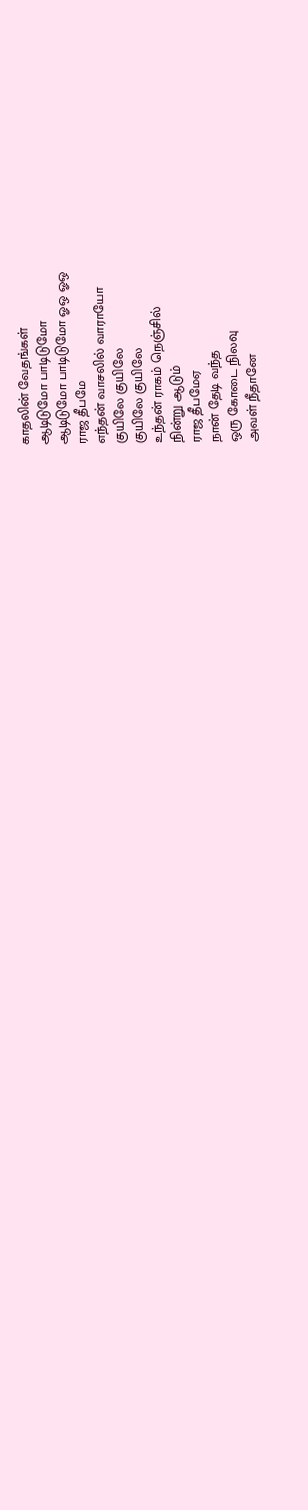காதலின் வேதங்கள்
ஆடிடுமோ பாடிடுமோ
ஆடிடுமோ பாடிடுமோ ஓஒ ஓஒ
ராஜ தீபமே
எந்தன் வாசலில் வாராயோ
குயிலே குயிலே
குயிலே குயிலே
உந்தன் ராகம் நெஞ்சில்
நின்று ஆடும்
ராஜ தீபமேஏ
நான் தேடி வந்த
ஒரு கோடை நிலவு
அவள் நீதானே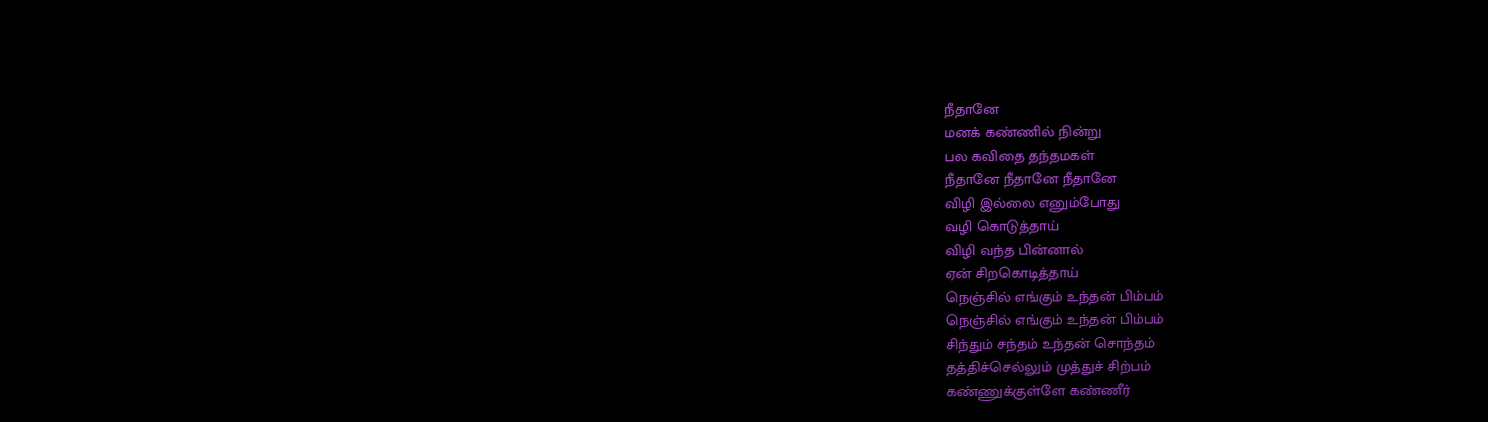நீதானே
மனக் கண்ணில் நின்று
பல கவிதை தந்தமகள்
நீதானே நீதானே நீதானே
விழி இல்லை எனும்போது
வழி கொடுத்தாய்
விழி வந்த பின்னால்
ஏன் சிறகொடித்தாய்
நெஞ்சில் எங்கும் உந்தன் பிம்பம்
நெஞ்சில் எங்கும் உந்தன் பிம்பம்
சிந்தும் சந்தம் உந்தன் சொந்தம்
தத்திச்செல்லும் முத்துச் சிற்பம்
கண்ணுக்குள்ளே கண்ணீர்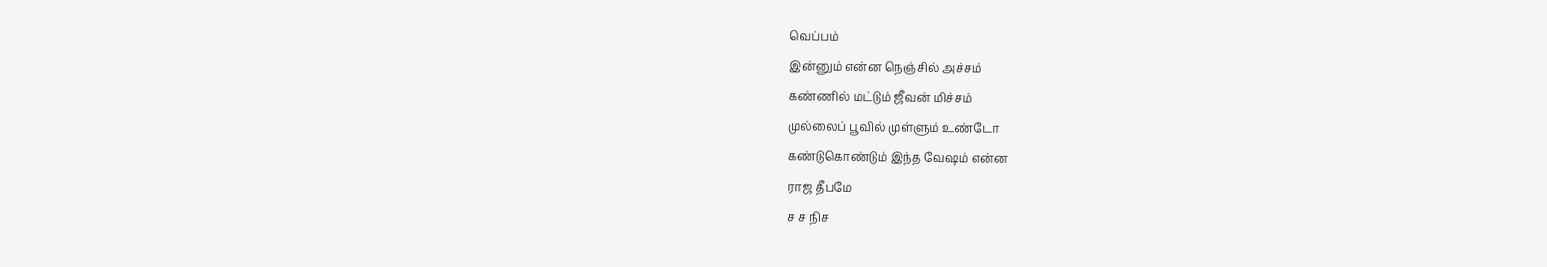வெப்பம்
இன்னும் என்ன நெஞ்சில் அச்சம்
கண்ணில் மட்டும் ஜீவன் மிச்சம்
முல்லைப் பூவில் முள்ளும் உண்டோ
கண்டுகொண்டும் இந்த வேஷம் என்ன
ராஜ தீபமே
ச ச நிச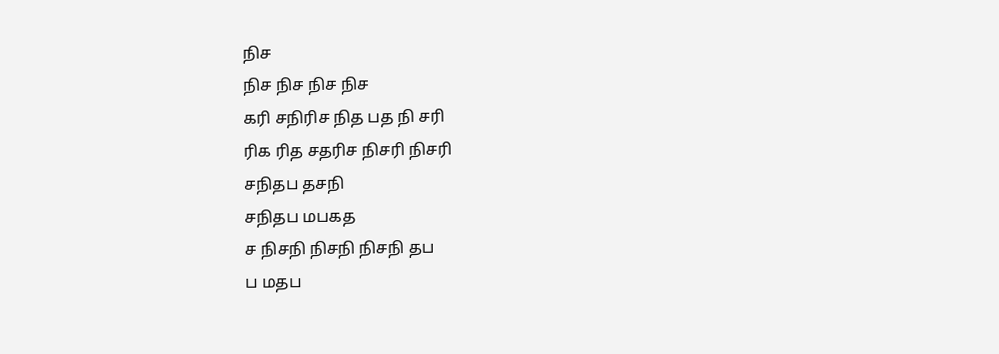நிச
நிச நிச நிச நிச
கரி சநிரிச நித பத நி சரி
ரிக ரித சதரிச நிசரி நிசரி
சநிதப தசநி
சநிதப மபகத
ச நிசநி நிசநி நிசநி தப
ப மதப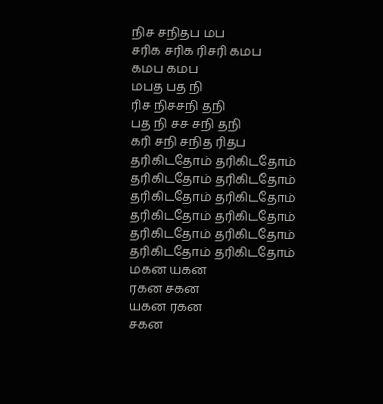நிச சநிதப மப
சரிக சரிக ரிசரி கமப
கமப கமப
மபத பத நி
ரிச நிசசநி தநி
பத நி சச சநி தநி
கரி சநி சநித ரிதப
தரிகிடதோம் தரிகிடதோம்
தரிகிடதோம் தரிகிடதோம்
தரிகிடதோம் தரிகிடதோம்
தரிகிடதோம் தரிகிடதோம்
தரிகிடதோம் தரிகிடதோம்
தரிகிடதோம் தரிகிடதோம்
மகன யகன
ரகன சகன
யகன ரகன
சகன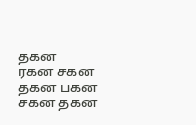தகன
ரகன சகன
தகன பகன
சகன தகன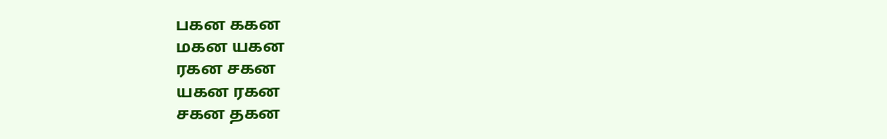பகன ககன
மகன யகன
ரகன சகன
யகன ரகன
சகன தகன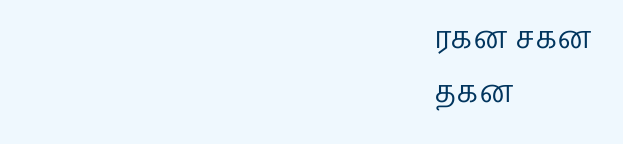ரகன சகன
தகன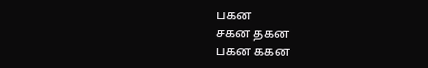பகன
சகன தகன
பகன ககன